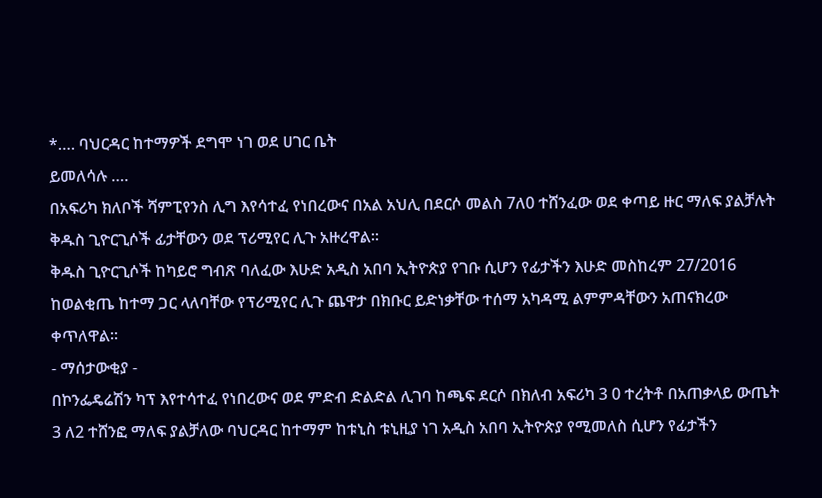*…. ባህርዳር ከተማዎች ደግሞ ነገ ወደ ሀገር ቤት
ይመለሳሉ ….
በአፍሪካ ክለቦች ሻምፒየንስ ሊግ እየሳተፈ የነበረውና በአል አህሊ በደርሶ መልስ 7ለ0 ተሸንፈው ወደ ቀጣይ ዙር ማለፍ ያልቻሉት ቅዱስ ጊዮርጊሶች ፊታቸውን ወደ ፕሪሚየር ሊጉ አዙረዋል።
ቅዱስ ጊዮርጊሶች ከካይሮ ግብጽ ባለፈው እሁድ አዲስ አበባ ኢትዮጵያ የገቡ ሲሆን የፊታችን እሁድ መስከረም 27/2016 ከወልቂጤ ከተማ ጋር ላለባቸው የፕሪሚየር ሊጉ ጨዋታ በክቡር ይድነቃቸው ተሰማ አካዳሚ ልምምዳቸውን አጠናክረው ቀጥለዋል።
- ማሰታውቂያ -
በኮንፌዴሬሽን ካፕ እየተሳተፈ የነበረውና ወደ ምድብ ድልድል ሊገባ ከጫፍ ደርሶ በክለብ አፍሪካ 3 0 ተረትቶ በአጠቃላይ ውጤት 3 ለ2 ተሸንፎ ማለፍ ያልቻለው ባህርዳር ከተማም ከቱኒስ ቱኒዚያ ነገ አዲስ አበባ ኢትዮጵያ የሚመለስ ሲሆን የፊታችን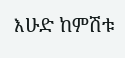እሁድ ከምሽቱ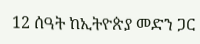12 ሰዓት ከኢትዮጵያ መድን ጋር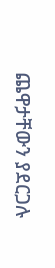ጨዋታቸውን ያደርጋሉ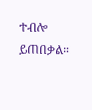ተብሎ ይጠበቃል።